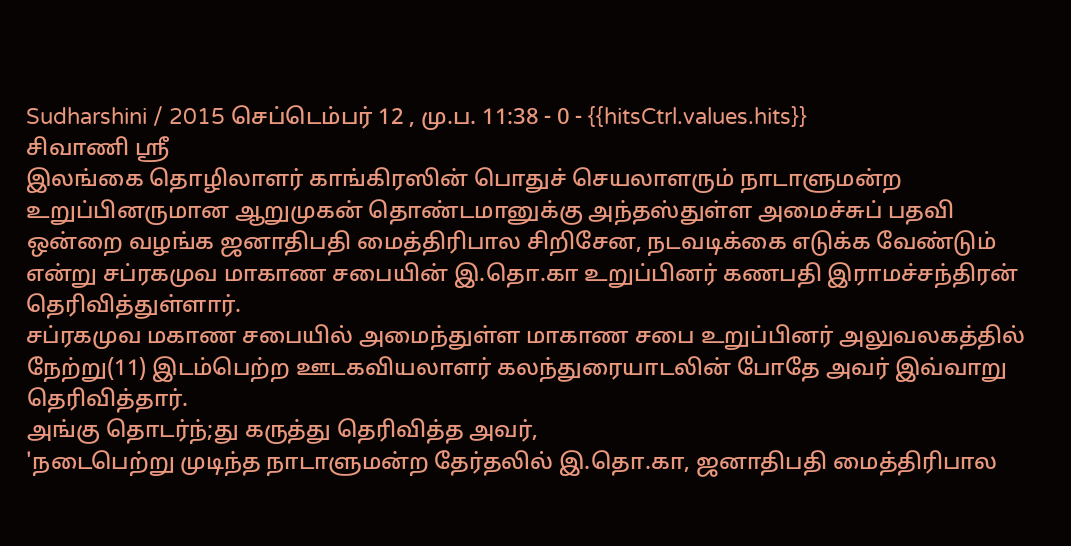Sudharshini / 2015 செப்டெம்பர் 12 , மு.ப. 11:38 - 0 - {{hitsCtrl.values.hits}}
சிவாணி ஸ்ரீ
இலங்கை தொழிலாளர் காங்கிரஸின் பொதுச் செயலாளரும் நாடாளுமன்ற உறுப்பினருமான ஆறுமுகன் தொண்டமானுக்கு அந்தஸ்துள்ள அமைச்சுப் பதவி ஒன்றை வழங்க ஜனாதிபதி மைத்திரிபால சிறிசேன, நடவடிக்கை எடுக்க வேண்டும் என்று சப்ரகமுவ மாகாண சபையின் இ.தொ.கா உறுப்பினர் கணபதி இராமச்சந்திரன் தெரிவித்துள்ளார்.
சப்ரகமுவ மகாண சபையில் அமைந்துள்ள மாகாண சபை உறுப்பினர் அலுவலகத்தில் நேற்று(11) இடம்பெற்ற ஊடகவியலாளர் கலந்துரையாடலின் போதே அவர் இவ்வாறு தெரிவித்தார்.
அங்கு தொடர்ந்;து கருத்து தெரிவித்த அவர்,
'நடைபெற்று முடிந்த நாடாளுமன்ற தேர்தலில் இ.தொ.கா, ஜனாதிபதி மைத்திரிபால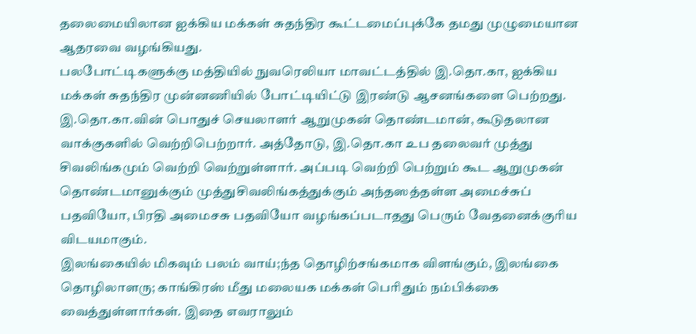தலைமையிலான ஐக்கிய மக்கள் சுதந்திர கூட்டமைப்புக்கே தமது முழுமையான ஆதரவை வழங்கியது.
பலபோட்டிகளுக்கு மத்தியில் நுவரெலியா மாவட்டத்தில் இ.தொ.கா, ஐக்கிய மக்கள் சுதந்திர முன்னணியில் போட்டியிட்டு இரண்டு ஆசனங்களை பெற்றது. இ.தொ.கா.வின் பொதுச் செயலாளர் ஆறுமுகன் தொண்டமான், கூடுதலான வாக்குகளில் வெற்றிபெற்றார். அத்தோடு, இ.தொ.கா உப தலைவர் முத்து சிவலிங்கமும் வெற்றி வெற்றுள்ளார். அப்படி வெற்றி பெற்றும் கூட ஆறுமுகன் தொண்டமானுக்கும் முத்துசிவலிங்கத்துக்கும் அந்தஸத்தள்ள அமைச்சுப் பதவியோ, பிரதி அமைசசு பதவியோ வழங்கப்படாதது பெரும் வேதனைக்குரிய விடயமாகும்.
இலங்கையில் மிகவும் பலம் வாய்;ந்த தொழிற்சங்கமாக விளங்கும், இலங்கை தொழிலாளரு; காங்கிரஸ் மீது மலையக மக்கள் பெரிதும் நம்பிக்கை வைத்துள்ளார்கள். இதை எவராலும்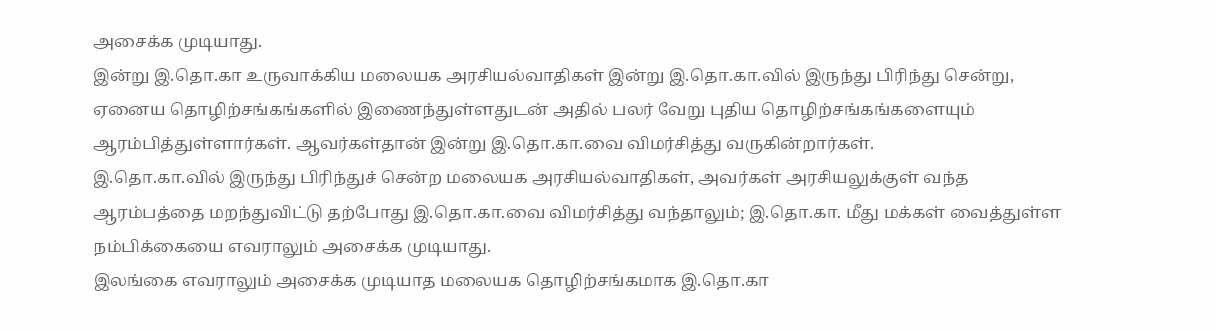அசைக்க முடியாது.
இன்று இ.தொ.கா உருவாக்கிய மலையக அரசியல்வாதிகள் இன்று இ.தொ.கா.வில் இருந்து பிரிந்து சென்று, ஏனைய தொழிற்சங்கங்களில் இணைந்துள்ளதுடன் அதில் பலர் வேறு புதிய தொழிற்சங்கங்களையும் ஆரம்பித்துள்ளார்கள். ஆவர்கள்தான் இன்று இ.தொ.கா.வை விமர்சித்து வருகின்றார்கள்.
இ.தொ.கா.வில் இருந்து பிரிந்துச் சென்ற மலையக அரசியல்வாதிகள், அவர்கள் அரசியலுக்குள் வந்த ஆரம்பத்தை மறந்துவிட்டு தற்போது இ.தொ.கா.வை விமர்சித்து வந்தாலும்; இ.தொ.கா. மீது மக்கள் வைத்துள்ள நம்பிக்கையை எவராலும் அசைக்க முடியாது.
இலங்கை எவராலும் அசைக்க முடியாத மலையக தொழிற்சங்கமாக இ.தொ.கா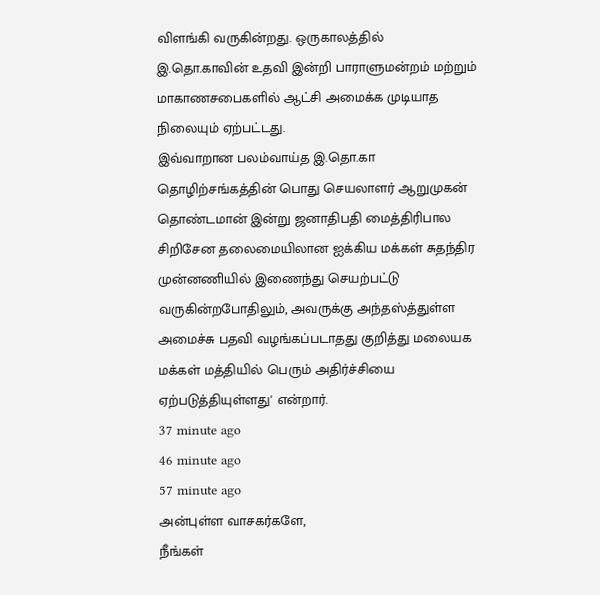விளங்கி வருகின்றது. ஒருகாலத்தில் இ.தொ.காவின் உதவி இன்றி பாராளுமன்றம் மற்றும் மாகாணசபைகளில் ஆட்சி அமைக்க முடியாத நிலையும் ஏற்பட்டது.
இவ்வாறான பலம்வாய்த இ.தொ.கா தொழிற்சங்கத்தின் பொது செயலாளர் ஆறுமுகன் தொண்டமான் இன்று ஜனாதிபதி மைத்திரிபால சிறிசேன தலைமையிலான ஐக்கிய மக்கள் சுதந்திர முன்னணியில் இணைந்து செயற்பட்டு வருகின்றபோதிலும், அவருக்கு அந்தஸ்த்துள்ள அமைச்சு பதவி வழங்கப்படாதது குறித்து மலையக மக்கள் மத்தியில் பெரும் அதிர்ச்சியை ஏற்படுத்தியுள்ளது' என்றார்.
37 minute ago
46 minute ago
57 minute ago
அன்புள்ள வாசகர்களே,
நீங்கள்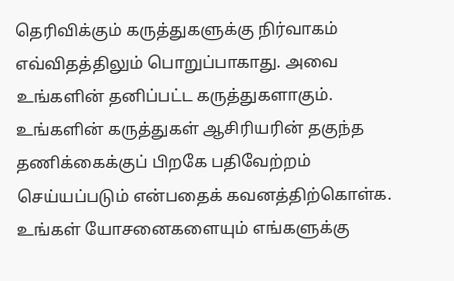தெரிவிக்கும் கருத்துகளுக்கு நிர்வாகம் எவ்விதத்திலும் பொறுப்பாகாது. அவை உங்களின் தனிப்பட்ட கருத்துகளாகும். உங்களின் கருத்துகள் ஆசிரியரின் தகுந்த தணிக்கைக்குப் பிறகே பதிவேற்றம் செய்யப்படும் என்பதைக் கவனத்திற்கொள்க. உங்கள் யோசனைகளையும் எங்களுக்கு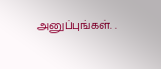அனுப்புங்கள். .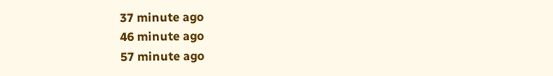37 minute ago
46 minute ago
57 minute ago